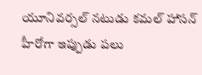యూనివర్సల్ నటుడు కమల్ హాసన్ హీరోగా ఇప్పుడు పలు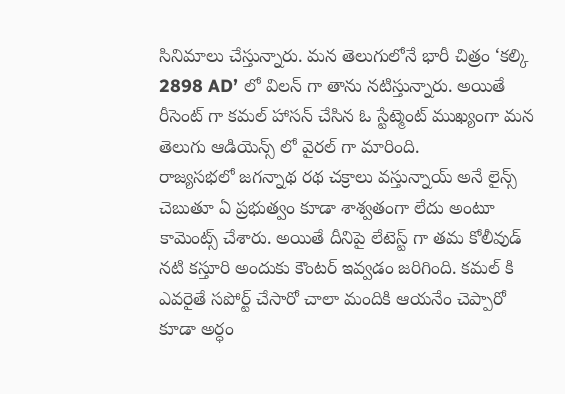సినిమాలు చేస్తున్నారు. మన తెలుగులోనే భారీ చిత్రం ‘కల్కి 2898 AD’ లో విలన్ గా తాను నటిస్తున్నారు. అయితే రీసెంట్ గా కమల్ హాసన్ చేసిన ఓ స్టేట్మెంట్ ముఖ్యంగా మన తెలుగు ఆడియెన్స్ లో వైరల్ గా మారింది.
రాజ్యసభలో జగన్నాథ రథ చక్రాలు వస్తున్నాయ్ అనే లైన్స్ చెబుతూ ఏ ప్రభుత్వం కూడా శాశ్వతంగా లేదు అంటూ కామెంట్స్ చేశారు. అయితే దీనిపై లేటెస్ట్ గా తమ కోలీవుడ్ నటి కస్తూరి అందుకు కౌంటర్ ఇవ్వడం జరిగింది. కమల్ కి ఎవరైతే సపోర్ట్ చేసారో చాలా మందికి ఆయనేం చెప్పారో కూడా అర్ధం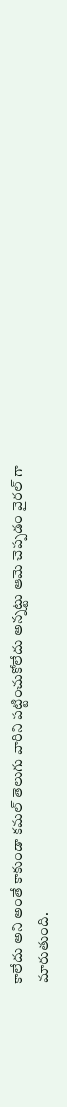కాలేదు అని అంతే కాకుండా కమల్ తెలుగు వారిని పట్టించుకోలేదు అన్నట్టు ఆమె చెప్పడం వైరల్ గా మారుతుంది.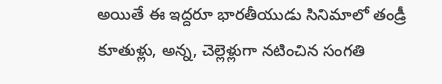అయితే ఈ ఇద్దరూ భారతీయుడు సినిమాలో తండ్రీ కూతుళ్లు, అన్న, చెల్లెళ్లుగా నటించిన సంగతి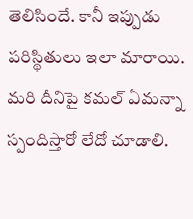తెలిసిందే. కానీ ఇప్పుడు పరిస్థితులు ఇలా మారాయి. మరి దీనిపై కమల్ ఏమన్నా స్పందిస్తారో లేదో చూడాలి.